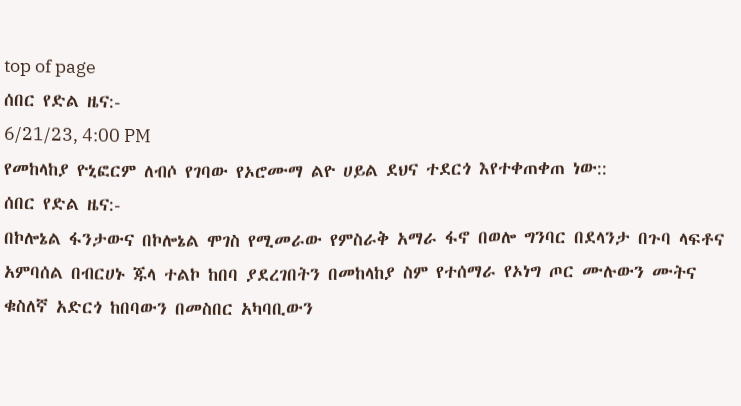top of page
ሰበር የድል ዜና:-
6/21/23, 4:00 PM
የመከላከያ ዮኒፎርም ለብሶ የገባው የኦሮሙማ ልዮ ሀይል ደህና ተደርጎ እየተቀጠቀጠ ነው::
ሰበር የድል ዜና:-
በኮሎኔል ፋንታውና በኮሎኔል ሞገስ የሚመራው የምስራቅ አማራ ፋኖ በወሎ ግንባር በደላንታ በጉባ ላፍቶና አምባሰል በብርሀኑ ጁላ ተልኮ ከበባ ያደረገበትን በመከላከያ ስም የተሰማራ የኦነግ ጦር ሙሉውን ሙትና ቁስለኛ አድርጎ ከበባውን በመስበር አካባቢውን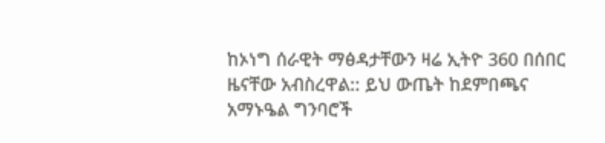ከኦነግ ሰራዊት ማፅዳታቸውን ዛሬ ኢትዮ 360 በሰበር ዜናቸው አብስረዋል:: ይህ ውጤት ከደምበጫና አማኑዔል ግንባሮች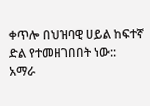ቀጥሎ በህዝባዊ ሀይል ከፍተኛ ድል የተመዘገበበት ነው::
አማራ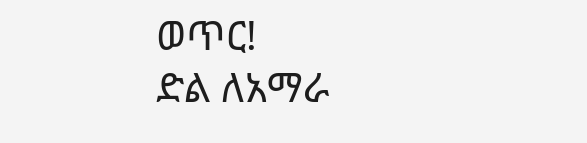ወጥር!
ድል ለአማራ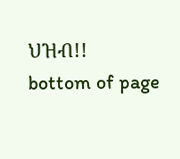ህዝብ!!
bottom of page